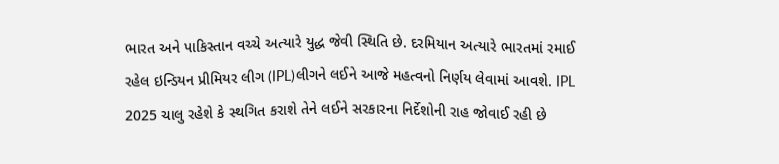ભારત અને પાકિસ્તાન વચ્ચે અત્યારે યુદ્ધ જેવી સ્થિતિ છે. દરમિયાન અત્યારે ભારતમાં રમાઈ રહેલ ઇન્ડિયન પ્રીમિયર લીગ (IPL)લીગને લઈને આજે મહત્વનો નિર્ણય લેવામાં આવશે. IPL 2025 ચાલુ રહેશે કે સ્થગિત કરાશે તેને લઈને સરકારના નિર્દેશોની રાહ જોવાઈ રહી છે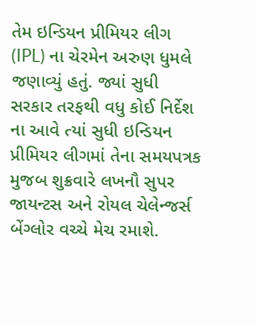તેમ ઇન્ડિયન પ્રીમિયર લીગ (IPL) ના ચેરમેન અરુણ ધુમલે જણાવ્યું હતું. જ્યાં સુધી સરકાર તરફથી વધુ કોઈ નિર્દેશ ના આવે ત્યાં સુધી ઇન્ડિયન પ્રીમિયર લીગમાં તેના સમયપત્રક મુજબ શુક્રવારે લખનૌ સુપર જાયન્ટસ અને રોયલ ચેલેન્જર્સ બેંગ્લોર વચ્ચે મેચ રમાશે.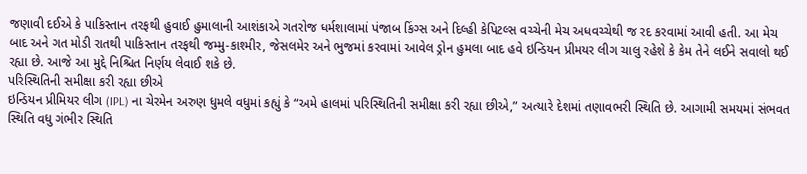જણાવી દઈએ કે પાકિસ્તાન તરફથી હુવાઈ હુમાલાની આશંકાએ ગતરોજ ધર્મશાલામાં પંજાબ કિંગ્સ અને દિલ્હી કેપિટલ્સ વચ્ચેની મેચ અધવચ્ચેથી જ રદ કરવામાં આવી હતી. આ મેચ બાદ અને ગત મોડી રાતથી પાકિસ્તાન તરફથી જમ્મુ-કાશ્મીર, જેસલમેર અને ભુજમાં કરવામાં આવેલ ડ્રોન હુમલા બાદ હવે ઇન્ડિયન પ્રીમયર લીગ ચાલુ રહેશે કે કેમ તેને લઈને સવાલો થઈ રહ્યા છે. આજે આ મુદ્દે નિશ્ચિત નિર્ણય લેવાઈ શકે છે.
પરિસ્થિતિની સમીક્ષા કરી રહ્યા છીએ
ઇન્ડિયન પ્રીમિયર લીગ (IPL) ના ચેરમેન અરુણ ધુમલે વધુમાં કહ્યું કે “અમે હાલમાં પરિસ્થિતિની સમીક્ષા કરી રહ્યા છીએ,” અત્યારે દેશમાં તણાવભરી સ્થિતિ છે. આગામી સમયમાં સંભવત સ્થિતિ વધુ ગંભીર સ્થિતિ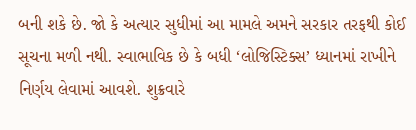બની શકે છે. જો કે અત્યાર સુધીમાં આ મામલે અમને સરકાર તરફથી કોઈ સૂચના મળી નથી. સ્વાભાવિક છે કે બધી ‘લોજિસ્ટિક્સ’ ધ્યાનમાં રાખીને નિર્ણય લેવામાં આવશે. શુક્રવારે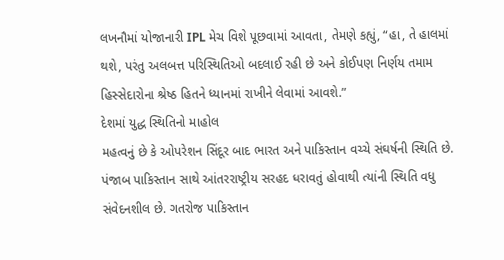લખનૌમાં યોજાનારી IPL મેચ વિશે પૂછવામાં આવતા, તેમણે કહ્યું, “હા, તે હાલમાં થશે, પરંતુ અલબત્ત પરિસ્થિતિઓ બદલાઈ રહી છે અને કોઈપણ નિર્ણય તમામ હિસ્સેદારોના શ્રેષ્ઠ હિતને ધ્યાનમાં રાખીને લેવામાં આવશે.”
દેશમાં યુદ્ધ સ્થિતિનો માહોલ
મહત્વનું છે કે ઓપરેશન સિંદૂર બાદ ભારત અને પાકિસ્તાન વચ્ચે સંઘર્ષની સ્થિતિ છે. પંજાબ પાકિસ્તાન સાથે આંતરરાષ્ટ્રીય સરહદ ધરાવતું હોવાથી ત્યાંની સ્થિતિ વધુ સંવેદનશીલ છે. ગતરોજ પાકિસ્તાન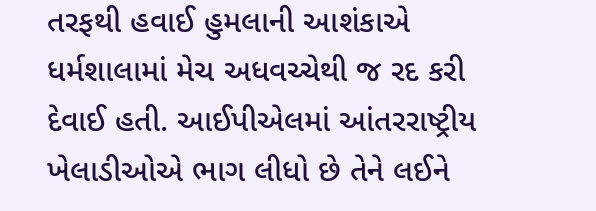તરફથી હવાઈ હુમલાની આશંકાએ ધર્મશાલામાં મેચ અધવચ્ચેથી જ રદ કરી દેવાઈ હતી. આઈપીએલમાં આંતરરાષ્ટ્રીય ખેલાડીઓએ ભાગ લીધો છે તેને લઈને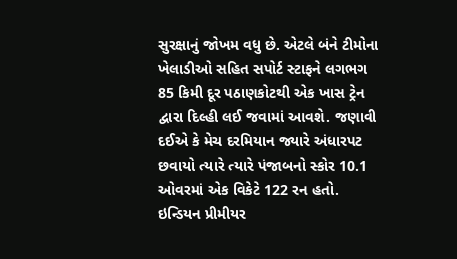સુરક્ષાનું જોખમ વધુ છે. એટલે બંને ટીમોના ખેલાડીઓ સહિત સપોર્ટ સ્ટાફને લગભગ 85 કિમી દૂર પઠાણકોટથી એક ખાસ ટ્રેન દ્વારા દિલ્હી લઈ જવામાં આવશે. જણાવી દઈએ કે મેચ દરમિયાન જ્યારે અંધારપટ છવાયો ત્યારે ત્યારે પંજાબનો સ્કોર 10.1 ઓવરમાં એક વિકેટે 122 રન હતો. ઇન્ડિયન પ્રીમીયર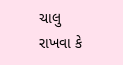ચાલુ રાખવા કે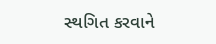સ્થગિત કરવાને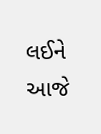લઈને આજે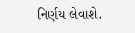નિર્ણય લેવાશે.